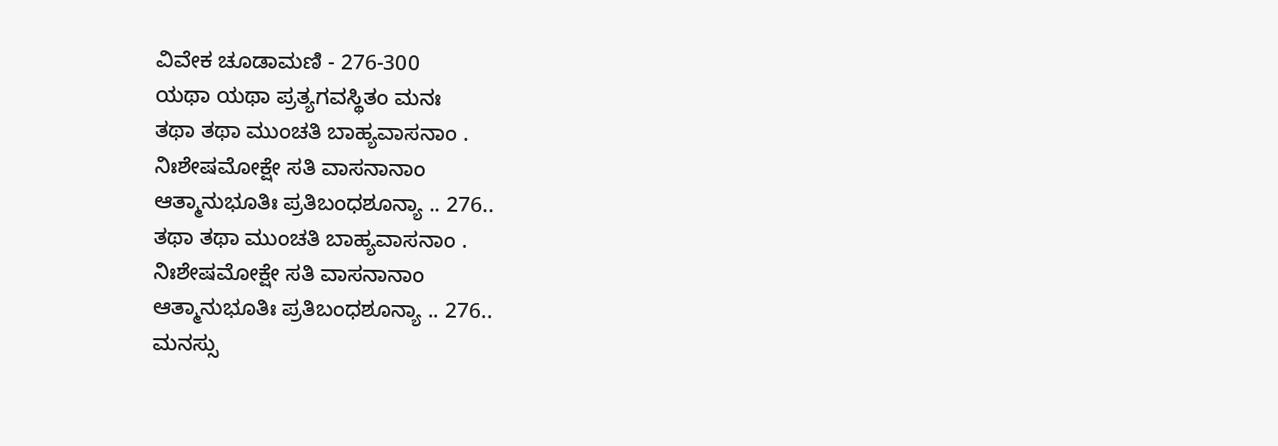ವಿವೇಕ ಚೂಡಾಮಣಿ - 276-300
ಯಥಾ ಯಥಾ ಪ್ರತ್ಯಗವಸ್ಥಿತಂ ಮನಃ
ತಥಾ ತಥಾ ಮುಂಚತಿ ಬಾಹ್ಯವಾಸನಾಂ .
ನಿಃಶೇಷಮೋಕ್ಷೇ ಸತಿ ವಾಸನಾನಾಂ
ಆತ್ಮಾನುಭೂತಿಃ ಪ್ರತಿಬಂಧಶೂನ್ಯಾ .. 276..
ತಥಾ ತಥಾ ಮುಂಚತಿ ಬಾಹ್ಯವಾಸನಾಂ .
ನಿಃಶೇಷಮೋಕ್ಷೇ ಸತಿ ವಾಸನಾನಾಂ
ಆತ್ಮಾನುಭೂತಿಃ ಪ್ರತಿಬಂಧಶೂನ್ಯಾ .. 276..
ಮನಸ್ಸು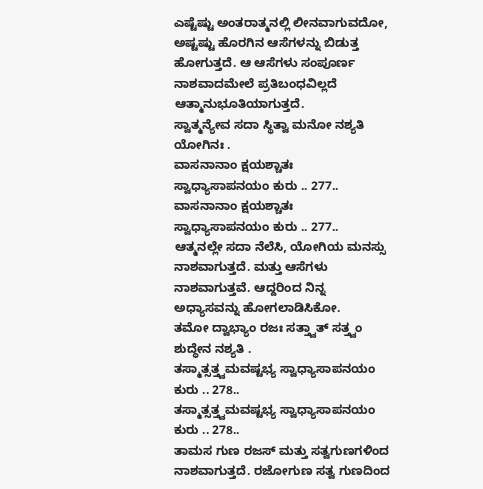ಎಷ್ಟೆಷ್ಟು ಅಂತರಾತ್ಮನಲ್ಲಿ ಲೀನವಾಗುವದೋ, ಅಷ್ಟಷ್ಟು ಹೊರಗಿನ ಆಸೆಗಳನ್ನು ಬಿಡುತ್ತ ಹೋಗುತ್ತದೆ. ಆ ಆಸೆಗಳು ಸಂಪೂರ್ಣ ನಾಶವಾದಮೇಲೆ ಪ್ರತಿಬಂಧವಿಲ್ಲದೆ ಆತ್ಮಾನುಭೂತಿಯಾಗುತ್ತದೆ.
ಸ್ವಾತ್ಮನ್ಯೇವ ಸದಾ ಸ್ಥಿತ್ವಾ ಮನೋ ನಶ್ಯತಿ ಯೋಗಿನಃ .
ವಾಸನಾನಾಂ ಕ್ಷಯಶ್ಚಾತಃ ಸ್ವಾಧ್ಯಾಸಾಪನಯಂ ಕುರು .. 277..
ವಾಸನಾನಾಂ ಕ್ಷಯಶ್ಚಾತಃ ಸ್ವಾಧ್ಯಾಸಾಪನಯಂ ಕುರು .. 277..
ಆತ್ಮನಲ್ಲೇ ಸದಾ ನೆಲೆಸಿ, ಯೋಗಿಯ ಮನಸ್ಸು ನಾಶವಾಗುತ್ತದೆ. ಮತ್ತು ಆಸೆಗಳು ನಾಶವಾಗುತ್ತವೆ. ಆದ್ದರಿಂದ ನಿನ್ನ ಅಧ್ಯಾಸವನ್ನು ಹೋಗಲಾಡಿಸಿಕೋ.
ತಮೋ ದ್ವಾಭ್ಯಾಂ ರಜಃ ಸತ್ತ್ವಾತ್ ಸತ್ತ್ವಂ ಶುದ್ಧೇನ ನಶ್ಯತಿ .
ತಸ್ಮಾತ್ಸತ್ತ್ವಮವಷ್ಟಭ್ಯ ಸ್ವಾಧ್ಯಾಸಾಪನಯಂ ಕುರು .. 278..
ತಸ್ಮಾತ್ಸತ್ತ್ವಮವಷ್ಟಭ್ಯ ಸ್ವಾಧ್ಯಾಸಾಪನಯಂ ಕುರು .. 278..
ತಾಮಸ ಗುಣ ರಜಸ್ ಮತ್ತು ಸತ್ವಗುಣಗಳಿಂದ ನಾಶವಾಗುತ್ತದೆ. ರಜೋಗುಣ ಸತ್ವ ಗುಣದಿಂದ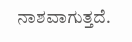ನಾಶವಾಗುತ್ತದೆ.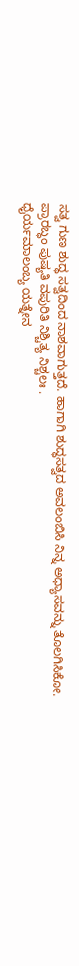ಸತ್ವ ಗುಣ ಶುದ್ಧ ಸತ್ವದಿಂದ ನಾಶವಾಗುತ್ತದೆ. ಹಾಗಾಗಿ ಶುದ್ಧಸತ್ವದ ಅವಲಂಬಿಸಿ ನಿನ್ನ ಅಧ್ಯಾಸವನ್ನು ತೊಲಗಿಸಿಕೋ.
ಪ್ರಾರಬ್ಧಂ ಪುಷ್ಯತಿ ವಪುರಿತಿ ನಿಶ್ಚಿತ್ಯ ನಿಶ್ಚಲಃ .
ಧೈರ್ಯಮಾಲಂಬ್ಯ ಯತ್ನೇನ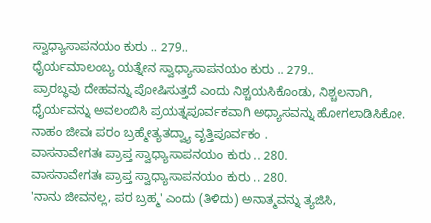ಸ್ವಾಧ್ಯಾಸಾಪನಯಂ ಕುರು .. 279..
ಧೈರ್ಯಮಾಲಂಬ್ಯ ಯತ್ನೇನ ಸ್ವಾಧ್ಯಾಸಾಪನಯಂ ಕುರು .. 279..
ಪ್ರಾರಬ್ಧವು ದೇಹವನ್ನು ಪೋಷಿಸುತ್ತದೆ ಎಂದು ನಿಶ್ಚಯಸಿಕೊಂಡು, ನಿಶ್ಚಲನಾಗಿ, ಧೈರ್ಯವನ್ನು ಅವಲಂಬಿಸಿ ಪ್ರಯತ್ನಪೂರ್ವಕವಾಗಿ ಅಧ್ಯಾಸವನ್ನು ಹೋಗಲಾಡಿಸಿಕೋ.
ನಾಹಂ ಜೀವಃ ಪರಂ ಬ್ರಹ್ಮೇತ್ಯತದ್ವ್ಯಾ ವೃತ್ತಿಪೂರ್ವಕಂ .
ವಾಸನಾವೇಗತಃ ಪ್ರಾಪ್ತ ಸ್ವಾಧ್ಯಾಸಾಪನಯಂ ಕುರು .. 280.
ವಾಸನಾವೇಗತಃ ಪ್ರಾಪ್ತ ಸ್ವಾಧ್ಯಾಸಾಪನಯಂ ಕುರು .. 280.
'ನಾನು ಜೀವನಲ್ಲ, ಪರ ಬ್ರಹ್ಮ' ಎಂದು (ತಿಳಿದು) ಅನಾತ್ಮವನ್ನು ತ್ಯಜಿಸಿ,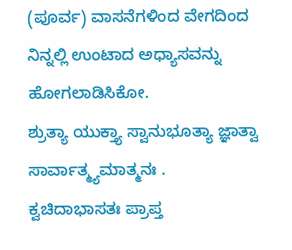(ಪೂರ್ವ) ವಾಸನೆಗಳಿಂದ ವೇಗದಿಂದ ನಿನ್ನಲ್ಲಿ ಉಂಟಾದ ಅಧ್ಯಾಸವನ್ನು ಹೋಗಲಾಡಿಸಿಕೋ.
ಶ್ರುತ್ಯಾ ಯುಕ್ತ್ಯಾ ಸ್ವಾನುಭೂತ್ಯಾ ಜ್ಞಾತ್ವಾ ಸಾರ್ವಾತ್ಮ್ಯಮಾತ್ಮನಃ .
ಕ್ವಚಿದಾಭಾಸತಃ ಪ್ರಾಪ್ತ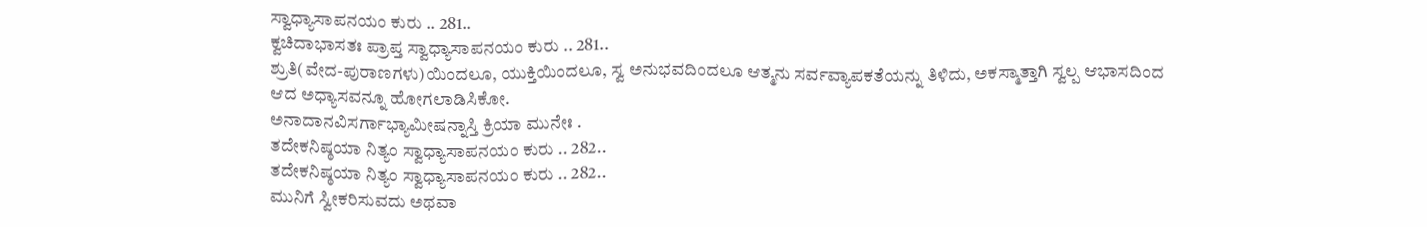ಸ್ವಾಧ್ಯಾಸಾಪನಯಂ ಕುರು .. 281..
ಕ್ವಚಿದಾಭಾಸತಃ ಪ್ರಾಪ್ತ ಸ್ವಾಧ್ಯಾಸಾಪನಯಂ ಕುರು .. 281..
ಶ್ರುತಿ(ವೇದ-ಪುರಾಣಗಳು)ಯಿಂದಲೂ, ಯುಕ್ತಿಯಿಂದಲೂ, ಸ್ವ ಅನುಭವದಿಂದಲೂ ಆತ್ಮನು ಸರ್ವವ್ಯಾಪಕತೆಯನ್ನು ತಿಳಿದು, ಅಕಸ್ಮಾತ್ತಾಗಿ ಸ್ವಲ್ಪ ಆಭಾಸದಿಂದ ಆದ ಅಧ್ಯಾಸವನ್ನೂ ಹೋಗಲಾಡಿಸಿಕೋ.
ಅನಾದಾನವಿಸರ್ಗಾಭ್ಯಾಮೀಷನ್ನಾಸ್ತಿ ಕ್ರಿಯಾ ಮುನೇಃ .
ತದೇಕನಿಷ್ಠಯಾ ನಿತ್ಯಂ ಸ್ವಾಧ್ಯಾಸಾಪನಯಂ ಕುರು .. 282..
ತದೇಕನಿಷ್ಠಯಾ ನಿತ್ಯಂ ಸ್ವಾಧ್ಯಾಸಾಪನಯಂ ಕುರು .. 282..
ಮುನಿಗೆ ಸ್ವೀಕರಿಸುವದು ಅಥವಾ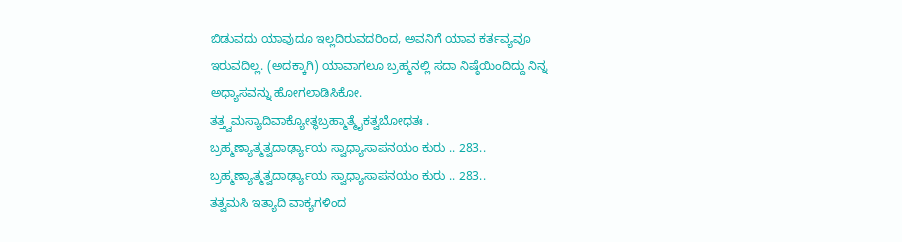ಬಿಡುವದು ಯಾವುದೂ ಇಲ್ಲದಿರುವದರಿಂದ, ಅವನಿಗೆ ಯಾವ ಕರ್ತವ್ಯವೂ ಇರುವದಿಲ್ಲ. (ಅದಕ್ಕಾಗಿ) ಯಾವಾಗಲೂ ಬ್ರಹ್ಮನಲ್ಲಿ ಸದಾ ನಿಷ್ಠೆಯಿಂದಿದ್ದು ನಿನ್ನ ಅಧ್ಯಾಸವನ್ನು ಹೋಗಲಾಡಿಸಿಕೋ.
ತತ್ತ್ವಮಸ್ಯಾದಿವಾಕ್ಯೋತ್ಥಬ್ರಹ್ಮಾತ್ಮೈಕತ್ವಬೋಧತಃ .
ಬ್ರಹ್ಮಣ್ಯಾತ್ಮತ್ವದಾರ್ಢ್ಯಾಯ ಸ್ವಾಧ್ಯಾಸಾಪನಯಂ ಕುರು .. 283..
ಬ್ರಹ್ಮಣ್ಯಾತ್ಮತ್ವದಾರ್ಢ್ಯಾಯ ಸ್ವಾಧ್ಯಾಸಾಪನಯಂ ಕುರು .. 283..
ತತ್ವಮಸಿ ಇತ್ಯಾದಿ ವಾಕ್ಯಗಳಿಂದ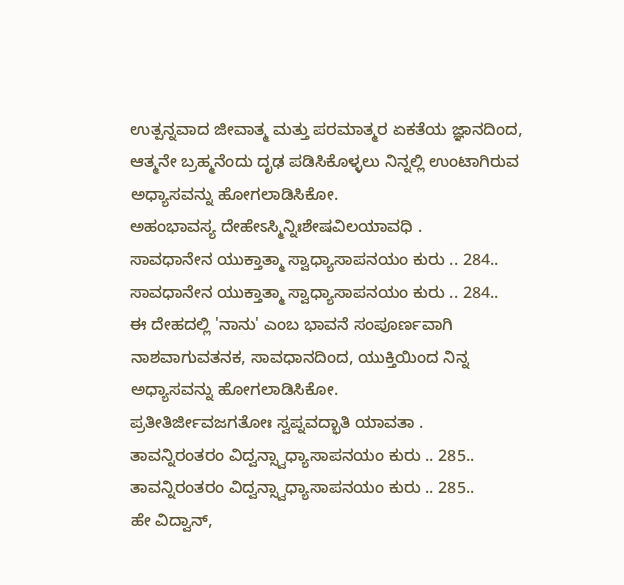ಉತ್ಪನ್ನವಾದ ಜೀವಾತ್ಮ ಮತ್ತು ಪರಮಾತ್ಮರ ಏಕತೆಯ ಜ್ಞಾನದಿಂದ, ಆತ್ಮನೇ ಬ್ರಹ್ಮನೆಂದು ದೃಢ ಪಡಿಸಿಕೊಳ್ಳಲು ನಿನ್ನಲ್ಲಿ ಉಂಟಾಗಿರುವ ಅಧ್ಯಾಸವನ್ನು ಹೋಗಲಾಡಿಸಿಕೋ.
ಅಹಂಭಾವಸ್ಯ ದೇಹೇಽಸ್ಮಿನ್ನಿಃಶೇಷವಿಲಯಾವಧಿ .
ಸಾವಧಾನೇನ ಯುಕ್ತಾತ್ಮಾ ಸ್ವಾಧ್ಯಾಸಾಪನಯಂ ಕುರು .. 284..
ಸಾವಧಾನೇನ ಯುಕ್ತಾತ್ಮಾ ಸ್ವಾಧ್ಯಾಸಾಪನಯಂ ಕುರು .. 284..
ಈ ದೇಹದಲ್ಲಿ 'ನಾನು' ಎಂಬ ಭಾವನೆ ಸಂಪೂರ್ಣವಾಗಿ ನಾಶವಾಗುವತನಕ, ಸಾವಧಾನದಿಂದ, ಯುಕ್ತಿಯಿಂದ ನಿನ್ನ ಅಧ್ಯಾಸವನ್ನು ಹೋಗಲಾಡಿಸಿಕೋ.
ಪ್ರತೀತಿರ್ಜೀವಜಗತೋಃ ಸ್ವಪ್ನವದ್ಭಾತಿ ಯಾವತಾ .
ತಾವನ್ನಿರಂತರಂ ವಿದ್ವನ್ಸ್ವಾಧ್ಯಾಸಾಪನಯಂ ಕುರು .. 285..
ತಾವನ್ನಿರಂತರಂ ವಿದ್ವನ್ಸ್ವಾಧ್ಯಾಸಾಪನಯಂ ಕುರು .. 285..
ಹೇ ವಿದ್ವಾನ್,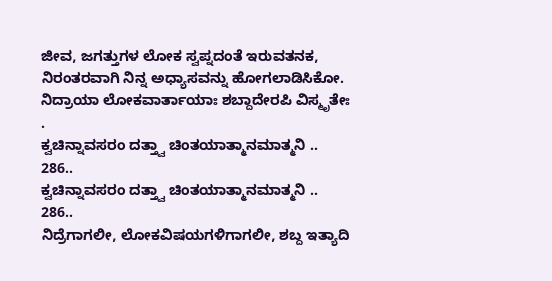ಜೀವ, ಜಗತ್ತುಗಳ ಲೋಕ ಸ್ವಪ್ನದಂತೆ ಇರುವತನಕ, ನಿರಂತರವಾಗಿ ನಿನ್ನ ಅಧ್ಯಾಸವನ್ನು ಹೋಗಲಾಡಿಸಿಕೋ.
ನಿದ್ರಾಯಾ ಲೋಕವಾರ್ತಾಯಾಃ ಶಬ್ದಾದೇರಪಿ ವಿಸ್ಮೃತೇಃ .
ಕ್ವಚಿನ್ನಾವಸರಂ ದತ್ತ್ವಾ ಚಿಂತಯಾತ್ಮಾನಮಾತ್ಮನಿ .. 286..
ಕ್ವಚಿನ್ನಾವಸರಂ ದತ್ತ್ವಾ ಚಿಂತಯಾತ್ಮಾನಮಾತ್ಮನಿ .. 286..
ನಿದ್ರೆಗಾಗಲೀ, ಲೋಕವಿಷಯಗಳಿಗಾಗಲೀ, ಶಬ್ದ ಇತ್ಯಾದಿ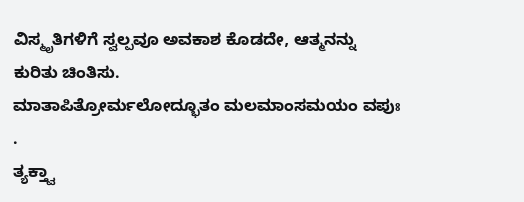ವಿಸ್ಮೃತಿಗಳಿಗೆ ಸ್ವಲ್ಪವೂ ಅವಕಾಶ ಕೊಡದೇ, ಆತ್ಮನನ್ನು ಕುರಿತು ಚಿಂತಿಸು.
ಮಾತಾಪಿತ್ರೋರ್ಮಲೋದ್ಭೂತಂ ಮಲಮಾಂಸಮಯಂ ವಪುಃ .
ತ್ಯಕ್ತ್ವಾ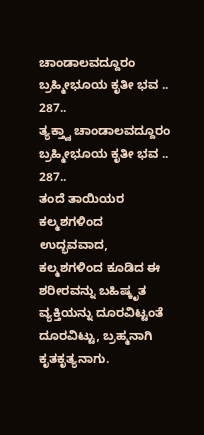ಚಾಂಡಾಲವದ್ದೂರಂ ಬ್ರಹ್ಮೀಭೂಯ ಕೃತೀ ಭವ .. 287..
ತ್ಯಕ್ತ್ವಾ ಚಾಂಡಾಲವದ್ದೂರಂ ಬ್ರಹ್ಮೀಭೂಯ ಕೃತೀ ಭವ .. 287..
ತಂದೆ ತಾಯಿಯರ ಕಲ್ಮಶಗಳಿಂದ ಉದ್ಭವವಾದ, ಕಲ್ಮಶಗಳಿಂದ ಕೂಡಿದ ಈ ಶರೀರವನ್ನು ಬಹಿಷ್ಕೃತ ವ್ಯಕ್ತಿಯನ್ನು ದೂರವಿಟ್ಟಂತೆ ದೂರವಿಟ್ಟು, ಬ್ರಹ್ಮನಾಗಿ ಕೃತಕೃತ್ಯನಾಗು.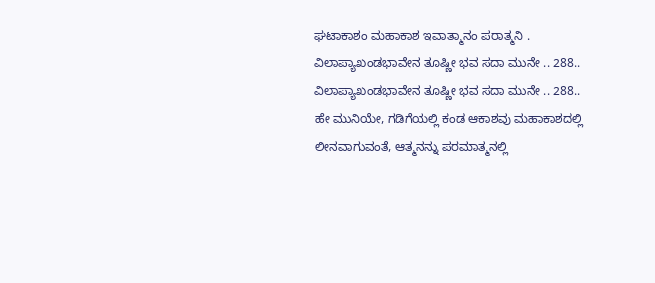ಘಟಾಕಾಶಂ ಮಹಾಕಾಶ ಇವಾತ್ಮಾನಂ ಪರಾತ್ಮನಿ .
ವಿಲಾಪ್ಯಾಖಂಡಭಾವೇನ ತೂಷ್ಣೀ ಭವ ಸದಾ ಮುನೇ .. 288..
ವಿಲಾಪ್ಯಾಖಂಡಭಾವೇನ ತೂಷ್ಣೀ ಭವ ಸದಾ ಮುನೇ .. 288..
ಹೇ ಮುನಿಯೇ, ಗಡಿಗೆಯಲ್ಲಿ ಕಂಡ ಆಕಾಶವು ಮಹಾಕಾಶದಲ್ಲಿ ಲೀನವಾಗುವಂತೆ, ಆತ್ಮನನ್ನು ಪರಮಾತ್ಮನಲ್ಲಿ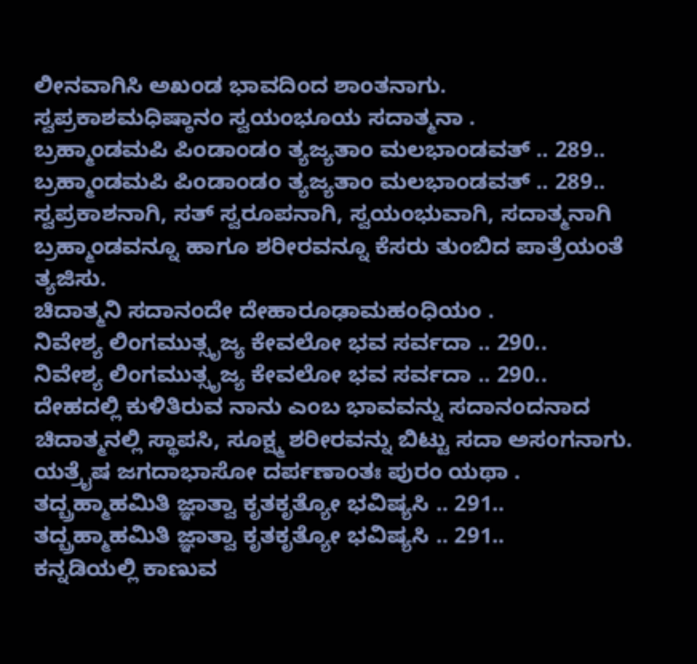ಲೀನವಾಗಿಸಿ ಅಖಂಡ ಭಾವದಿಂದ ಶಾಂತನಾಗು.
ಸ್ವಪ್ರಕಾಶಮಧಿಷ್ಠಾನಂ ಸ್ವಯಂಭೂಯ ಸದಾತ್ಮನಾ .
ಬ್ರಹ್ಮಾಂಡಮಪಿ ಪಿಂಡಾಂಡಂ ತ್ಯಜ್ಯತಾಂ ಮಲಭಾಂಡವತ್ .. 289..
ಬ್ರಹ್ಮಾಂಡಮಪಿ ಪಿಂಡಾಂಡಂ ತ್ಯಜ್ಯತಾಂ ಮಲಭಾಂಡವತ್ .. 289..
ಸ್ವಪ್ರಕಾಶನಾಗಿ, ಸತ್ ಸ್ವರೂಪನಾಗಿ, ಸ್ವಯಂಭುವಾಗಿ, ಸದಾತ್ಮನಾಗಿ ಬ್ರಹ್ಮಾಂಡವನ್ನೂ ಹಾಗೂ ಶರೀರವನ್ನೂ ಕೆಸರು ತುಂಬಿದ ಪಾತ್ರೆಯಂತೆ ತ್ಯಜಿಸು.
ಚಿದಾತ್ಮನಿ ಸದಾನಂದೇ ದೇಹಾರೂಢಾಮಹಂಧಿಯಂ .
ನಿವೇಶ್ಯ ಲಿಂಗಮುತ್ಸೃಜ್ಯ ಕೇವಲೋ ಭವ ಸರ್ವದಾ .. 290..
ನಿವೇಶ್ಯ ಲಿಂಗಮುತ್ಸೃಜ್ಯ ಕೇವಲೋ ಭವ ಸರ್ವದಾ .. 290..
ದೇಹದಲ್ಲಿ ಕುಳಿತಿರುವ ನಾನು ಎಂಬ ಭಾವವನ್ನು ಸದಾನಂದನಾದ ಚಿದಾತ್ಮನಲ್ಲಿ ಸ್ಥಾಪಸಿ, ಸೂಕ್ಷ್ಮ ಶರೀರವನ್ನು ಬಿಟ್ಟು ಸದಾ ಅಸಂಗನಾಗು.
ಯತ್ರೈಷ ಜಗದಾಭಾಸೋ ದರ್ಪಣಾಂತಃ ಪುರಂ ಯಥಾ .
ತದ್ಬ್ರಹ್ಮಾಹಮಿತಿ ಜ್ಞಾತ್ವಾ ಕೃತಕೃತ್ಯೋ ಭವಿಷ್ಯಸಿ .. 291..
ತದ್ಬ್ರಹ್ಮಾಹಮಿತಿ ಜ್ಞಾತ್ವಾ ಕೃತಕೃತ್ಯೋ ಭವಿಷ್ಯಸಿ .. 291..
ಕನ್ನಡಿಯಲ್ಲಿ ಕಾಣುವ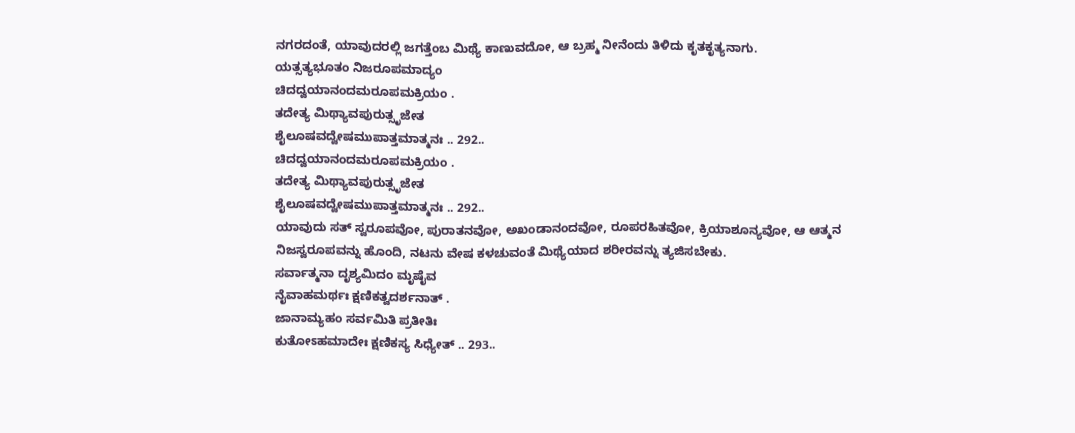ನಗರದಂತೆ, ಯಾವುದರಲ್ಲಿ ಜಗತ್ತೆಂಬ ಮಿಥ್ಯೆ ಕಾಣುವದೋ, ಆ ಬ್ರಹ್ಮ ನೀನೆಂದು ತಿಳಿದು ಕೃತಕೃತ್ಯನಾಗು.
ಯತ್ಸತ್ಯಭೂತಂ ನಿಜರೂಪಮಾದ್ಯಂ
ಚಿದದ್ವಯಾನಂದಮರೂಪಮಕ್ರಿಯಂ .
ತದೇತ್ಯ ಮಿಥ್ಯಾವಪುರುತ್ಸೃಜೇತ
ಶೈಲೂಷವದ್ವೇಷಮುಪಾತ್ತಮಾತ್ಮನಃ .. 292..
ಚಿದದ್ವಯಾನಂದಮರೂಪಮಕ್ರಿಯಂ .
ತದೇತ್ಯ ಮಿಥ್ಯಾವಪುರುತ್ಸೃಜೇತ
ಶೈಲೂಷವದ್ವೇಷಮುಪಾತ್ತಮಾತ್ಮನಃ .. 292..
ಯಾವುದು ಸತ್ ಸ್ವರೂಪವೋ, ಪುರಾತನವೋ, ಅಖಂಡಾನಂದವೋ, ರೂಪರಹಿತವೋ, ಕ್ರಿಯಾಶೂನ್ಯವೋ, ಆ ಆತ್ಮನ ನಿಜಸ್ವರೂಪವನ್ನು ಹೊಂದಿ, ನಟನು ವೇಷ ಕಳಚುವಂತೆ ಮಿಥ್ಯೆಯಾದ ಶರೀರವನ್ನು ತ್ಯಜಿಸಬೇಕು.
ಸರ್ವಾತ್ಮನಾ ದೃಶ್ಯಮಿದಂ ಮೃಷೈವ
ನೈವಾಹಮರ್ಥಃ ಕ್ಷಣಿಕತ್ವದರ್ಶನಾತ್ .
ಜಾನಾಮ್ಯಹಂ ಸರ್ವಮಿತಿ ಪ್ರತೀತಿಃ
ಕುತೋಽಹಮಾದೇಃ ಕ್ಷಣಿಕಸ್ಯ ಸಿಧ್ಯೇತ್ .. 293..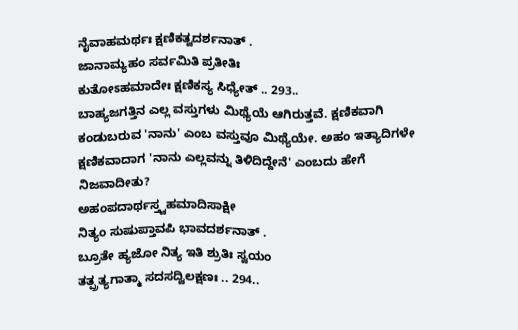ನೈವಾಹಮರ್ಥಃ ಕ್ಷಣಿಕತ್ವದರ್ಶನಾತ್ .
ಜಾನಾಮ್ಯಹಂ ಸರ್ವಮಿತಿ ಪ್ರತೀತಿಃ
ಕುತೋಽಹಮಾದೇಃ ಕ್ಷಣಿಕಸ್ಯ ಸಿಧ್ಯೇತ್ .. 293..
ಬಾಹ್ಯಜಗತ್ತಿನ ಎಲ್ಲ ವಸ್ತುಗಳು ಮಿಥ್ಯೆಯೆ ಆಗಿರುತ್ತವೆ. ಕ್ಷಣಿಕವಾಗಿ ಕಂಡುಬರುವ 'ನಾನು' ಎಂಬ ವಸ್ತುವೂ ಮಿಥ್ಯೆಯೇ. ಅಹಂ ಇತ್ಯಾದಿಗಳೇ ಕ್ಷಣಿಕವಾದಾಗ 'ನಾನು ಎಲ್ಲವನ್ನು ತಿಳಿದಿದ್ದೇನೆ' ಎಂಬದು ಹೇಗೆ ನಿಜವಾದೀತು?
ಅಹಂಪದಾರ್ಥಸ್ತ್ವಹಮಾದಿಸಾಕ್ಷೀ
ನಿತ್ಯಂ ಸುಷುಪ್ತಾವಪಿ ಭಾವದರ್ಶನಾತ್ .
ಬ್ರೂತೇ ಹ್ಯಜೋ ನಿತ್ಯ ಇತಿ ಶ್ರುತಿಃ ಸ್ವಯಂ
ತತ್ಪ್ರತ್ಯಗಾತ್ಮಾ ಸದಸದ್ವಿಲಕ್ಷಣಃ .. 294..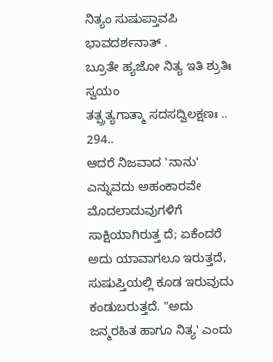ನಿತ್ಯಂ ಸುಷುಪ್ತಾವಪಿ ಭಾವದರ್ಶನಾತ್ .
ಬ್ರೂತೇ ಹ್ಯಜೋ ನಿತ್ಯ ಇತಿ ಶ್ರುತಿಃ ಸ್ವಯಂ
ತತ್ಪ್ರತ್ಯಗಾತ್ಮಾ ಸದಸದ್ವಿಲಕ್ಷಣಃ .. 294..
ಆದರೆ ನಿಜವಾದ 'ನಾನು' ಎನ್ನುವದು ಅಹಂಕಾರವೇ ಮೊದಲಾದುವುಗಳಿಗೆ ಸಾಕ್ಷಿಯಾಗಿರುತ್ತ ದೆ; ಏಕೆಂದರೆ ಅದು ಯಾವಾಗಲೂ ಇರುತ್ತದೆ, ಸುಷುಪ್ತಿಯಲ್ಲಿ ಕೂಡ ಇರುವುದು ಕಂಡುಬರುತ್ತದೆ. "ಅದು ಜನ್ಮರಹಿತ ಹಾಗೂ ನಿತ್ಯ' ಎಂದು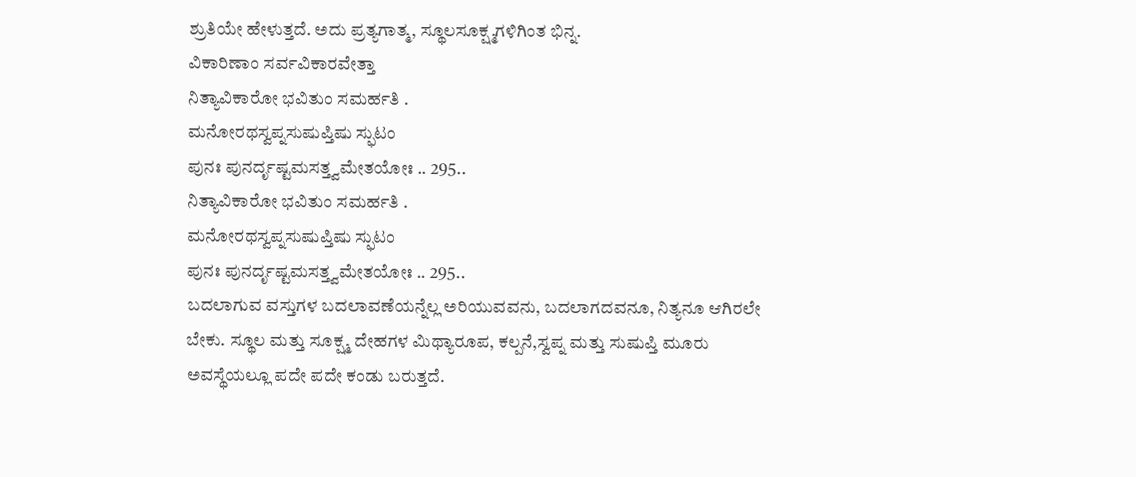ಶ್ರುತಿಯೇ ಹೇಳುತ್ತದೆ. ಅದು ಪ್ರತ್ಯಗಾತ್ಮ, ಸ್ಥೂಲಸೂಕ್ಷ್ಮಗಳಿಗಿಂತ ಭಿನ್ನ.
ವಿಕಾರಿಣಾಂ ಸರ್ವವಿಕಾರವೇತ್ತಾ
ನಿತ್ಯಾವಿಕಾರೋ ಭವಿತುಂ ಸಮರ್ಹತಿ .
ಮನೋರಥಸ್ವಪ್ನಸುಷುಪ್ತಿಷು ಸ್ಫುಟಂ
ಪುನಃ ಪುನರ್ದೃಷ್ಟಮಸತ್ತ್ವಮೇತಯೋಃ .. 295..
ನಿತ್ಯಾವಿಕಾರೋ ಭವಿತುಂ ಸಮರ್ಹತಿ .
ಮನೋರಥಸ್ವಪ್ನಸುಷುಪ್ತಿಷು ಸ್ಫುಟಂ
ಪುನಃ ಪುನರ್ದೃಷ್ಟಮಸತ್ತ್ವಮೇತಯೋಃ .. 295..
ಬದಲಾಗುವ ವಸ್ತುಗಳ ಬದಲಾವಣೆಯನ್ನೆಲ್ಲ ಅರಿಯುವವನು, ಬದಲಾಗದವನೂ, ನಿತ್ಯನೂ ಆಗಿರಲೇ ಬೇಕು. ಸ್ಥೂಲ ಮತ್ತು ಸೂಕ್ಷ್ಮ ದೇಹಗಳ ಮಿಥ್ಯಾರೂಪ, ಕಲ್ಪನೆ,ಸ್ವಪ್ನ ಮತ್ತು ಸುಷುಪ್ತಿ ಮೂರು ಅವಸ್ಥೆಯಲ್ಲೂ ಪದೇ ಪದೇ ಕಂಡು ಬರುತ್ತದೆ.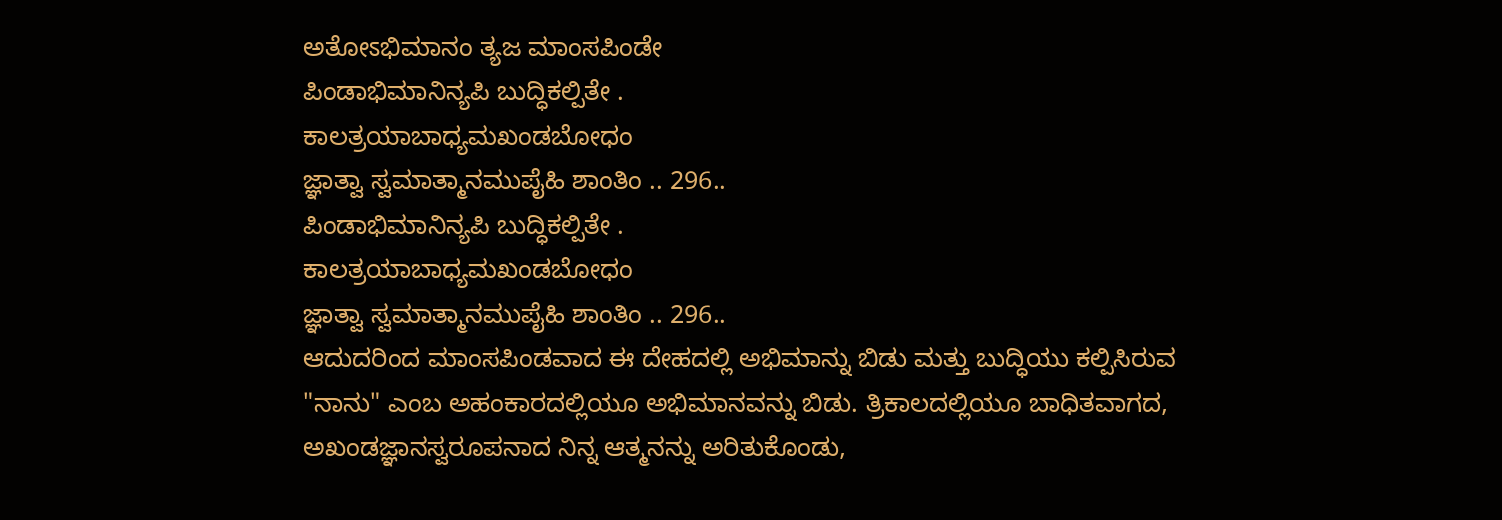ಅತೋಽಭಿಮಾನಂ ತ್ಯಜ ಮಾಂಸಪಿಂಡೇ
ಪಿಂಡಾಭಿಮಾನಿನ್ಯಪಿ ಬುದ್ಧಿಕಲ್ಪಿತೇ .
ಕಾಲತ್ರಯಾಬಾಧ್ಯಮಖಂಡಬೋಧಂ
ಜ್ಞಾತ್ವಾ ಸ್ವಮಾತ್ಮಾನಮುಪೈಹಿ ಶಾಂತಿಂ .. 296..
ಪಿಂಡಾಭಿಮಾನಿನ್ಯಪಿ ಬುದ್ಧಿಕಲ್ಪಿತೇ .
ಕಾಲತ್ರಯಾಬಾಧ್ಯಮಖಂಡಬೋಧಂ
ಜ್ಞಾತ್ವಾ ಸ್ವಮಾತ್ಮಾನಮುಪೈಹಿ ಶಾಂತಿಂ .. 296..
ಆದುದರಿಂದ ಮಾಂಸಪಿಂಡವಾದ ಈ ದೇಹದಲ್ಲಿ ಅಭಿಮಾನ್ನು ಬಿಡು ಮತ್ತು ಬುದ್ಧಿಯು ಕಲ್ಪಿಸಿರುವ "ನಾನು" ಎಂಬ ಅಹಂಕಾರದಲ್ಲಿಯೂ ಅಭಿಮಾನವನ್ನು ಬಿಡು. ತ್ರಿಕಾಲದಲ್ಲಿಯೂ ಬಾಧಿತವಾಗದ, ಅಖಂಡಜ್ಞಾನಸ್ವರೂಪನಾದ ನಿನ್ನ ಆತ್ಮನನ್ನು ಅರಿತುಕೊಂಡು,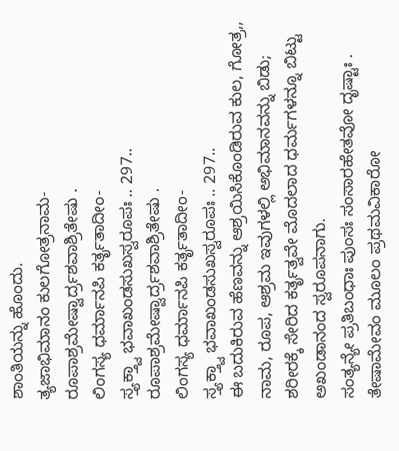ಶಾಂತಿಯನ್ನು ಹೊಂದು.
ತ್ಯಜಾಭಿಮಾನಂ ಕುಲಗೋತ್ರನಾಮ-
ರೂಪಾಶ್ರಮೇಷ್ವಾರ್ದ್ರಶವಾಶ್ರಿತೇಷು .
ಲಿಂಗಸ್ಯ ಧರ್ಮಾನಪಿ ಕರ್ತೃತಾದೀಂ-
ಸ್ತ್ಯಕ್ತ್ವಾ ಭವಾಖಂಡಸುಖಸ್ವರೂಪಃ .. 297..
ರೂಪಾಶ್ರಮೇಷ್ವಾರ್ದ್ರಶವಾಶ್ರಿತೇಷು .
ಲಿಂಗಸ್ಯ ಧರ್ಮಾನಪಿ ಕರ್ತೃತಾದೀಂ-
ಸ್ತ್ಯಕ್ತ್ವಾ ಭವಾಖಂಡಸುಖಸ್ವರೂಪಃ .. 297..
ಈ ಬದುಕಿರುವ ಹೆಣವನ್ನು ಆಶ್ರಯಿಸಿಕೊಂಡಿರುವ ಕುಲ, ಗೋತ್ರ,, ನಾಮ, ರೂಪ, ಆಶ್ರಮ ಇವುಗಳಲ್ಲಿ ಅಭಿಮಾನವನ್ನು ಬಿಡು; ಶರೀರಕ್ಕೆ ಸೇರಿದ ಕರ್ತೃತ್ವವೇ ಮೊದಲಾದ ಧರ್ಮಗಳನ್ನೂ ಬಿಟ್ಟು ಅಖಂಡಾನಂದ ಸ್ವರೂಪನಾಗು.
ಸಂತ್ಯನ್ಯೇ ಪ್ರತಿಬಂಧಾಃ ಪುಂಸಃ ಸಂಸಾರಹೇತವೋ ದೃಷ್ಟಾಃ .
ತೇಷಾಮೇವಂ ಮೂಲಂ ಪ್ರಥಮವಿಕಾರೋ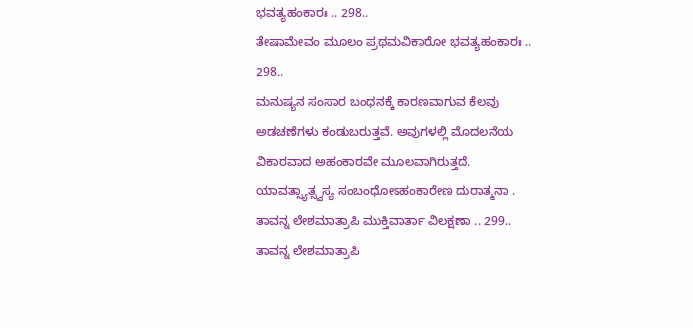ಭವತ್ಯಹಂಕಾರಃ .. 298..
ತೇಷಾಮೇವಂ ಮೂಲಂ ಪ್ರಥಮವಿಕಾರೋ ಭವತ್ಯಹಂಕಾರಃ .. 298..
ಮನುಷ್ಯನ ಸಂಸಾರ ಬಂಧನಕ್ಕೆ ಕಾರಣವಾಗುವ ಕೆಲವು ಅಡಚಣೆಗಳು ಕಂಡುಬರುತ್ತವೆ. ಅವುಗಳಲ್ಲಿ ಮೊದಲನೆಯ ವಿಕಾರವಾದ ಅಹಂಕಾರವೇ ಮೂಲವಾಗಿರುತ್ತದೆ.
ಯಾವತ್ಸ್ಯಾತ್ಸ್ವಸ್ಯ ಸಂಬಂಧೋಽಹಂಕಾರೇಣ ದುರಾತ್ಮನಾ .
ತಾವನ್ನ ಲೇಶಮಾತ್ರಾಪಿ ಮುಕ್ತಿವಾರ್ತಾ ವಿಲಕ್ಷಣಾ .. 299..
ತಾವನ್ನ ಲೇಶಮಾತ್ರಾಪಿ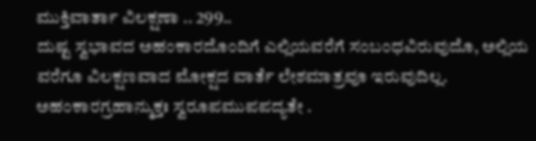ಮುಕ್ತಿವಾರ್ತಾ ವಿಲಕ್ಷಣಾ .. 299..
ದುಷ್ಟ ಸ್ವಭಾವದ ಅಹಂಕಾರದೊಂದಿಗೆ ಎಲ್ಲಿಯವರೆಗೆ ಸಂಬಂಧವಿರುವುದೊ, ಅಲ್ಲಿಯ ವರೆಗೂ ವಿಲಕ್ಷಣವಾದ ಮೋಕ್ಷದ ವಾರ್ತೆ ಲೇಶಮಾತ್ರವೂ ಇರುವುದಿಲ್ಲ.
ಅಹಂಕಾರಗ್ರಹಾನ್ಮುಕ್ತಃ ಸ್ವರೂಪಮುಪಪದ್ಯತೇ .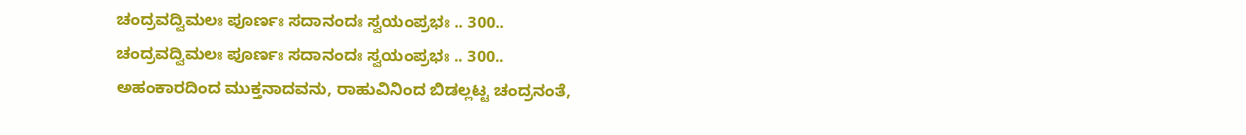ಚಂದ್ರವದ್ವಿಮಲಃ ಪೂರ್ಣಃ ಸದಾನಂದಃ ಸ್ವಯಂಪ್ರಭಃ .. 300..
ಚಂದ್ರವದ್ವಿಮಲಃ ಪೂರ್ಣಃ ಸದಾನಂದಃ ಸ್ವಯಂಪ್ರಭಃ .. 300..
ಅಹಂಕಾರದಿಂದ ಮುಕ್ತನಾದವನು, ರಾಹುವಿನಿಂದ ಬಿಡಲ್ಲಟ್ಟ ಚಂದ್ರನಂತೆ,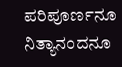ಪರಿಪೂರ್ಣನೂ ನಿತ್ಯಾನಂದನೂ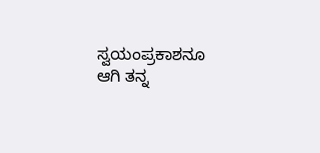ಸ್ವಯಂಪ್ರಕಾಶನೂ ಆಗಿ ತನ್ನ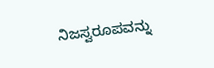ನಿಜಸ್ವರೂಪವನ್ನು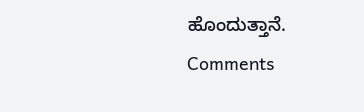ಹೊಂದುತ್ತಾನೆ.
Comments